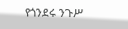የጎንደሩ ንጉሥ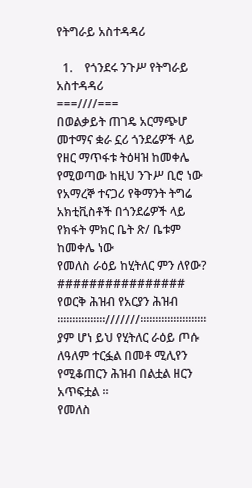የትግራይ አስተዳዳሪ

  1.    የጎንደሩ ንጉሥ የትግራይ አስተዳዳሪ
===////===
በወልቃይት ጠገዴ አርማጭሆ መተማና ቋራ ኗሪ ጎንደሬዎች ላይ የዘር ማጥፋቱ ትዕዛዝ ከመቀሌ የሚወጣው ከዚህ ንጉሥ ቢሮ ነው የአማረኞ ተናጋሪ የቅማንት ትግሬ አክቲቪስቶች በጎንደሬዎች ላይ የክፋት ምክር ቤት ጽ/ ቤቱም ከመቀሌ ነው
የመለስ ራዕይ ከሂትለር ምን ለየው?
################
የወርቅ ሕዝብ የአርያን ሕዝብ
።።።።።።።።///////።።።።።።።።።።።
ያም ሆነ ይህ የሂትለር ራዕይ ጦሱ ለዓለም ተርፏል በመቶ ሚሊየን የሚቆጠርን ሕዝብ በልቷል ዘርን አጥፍቷል ።
የመለስ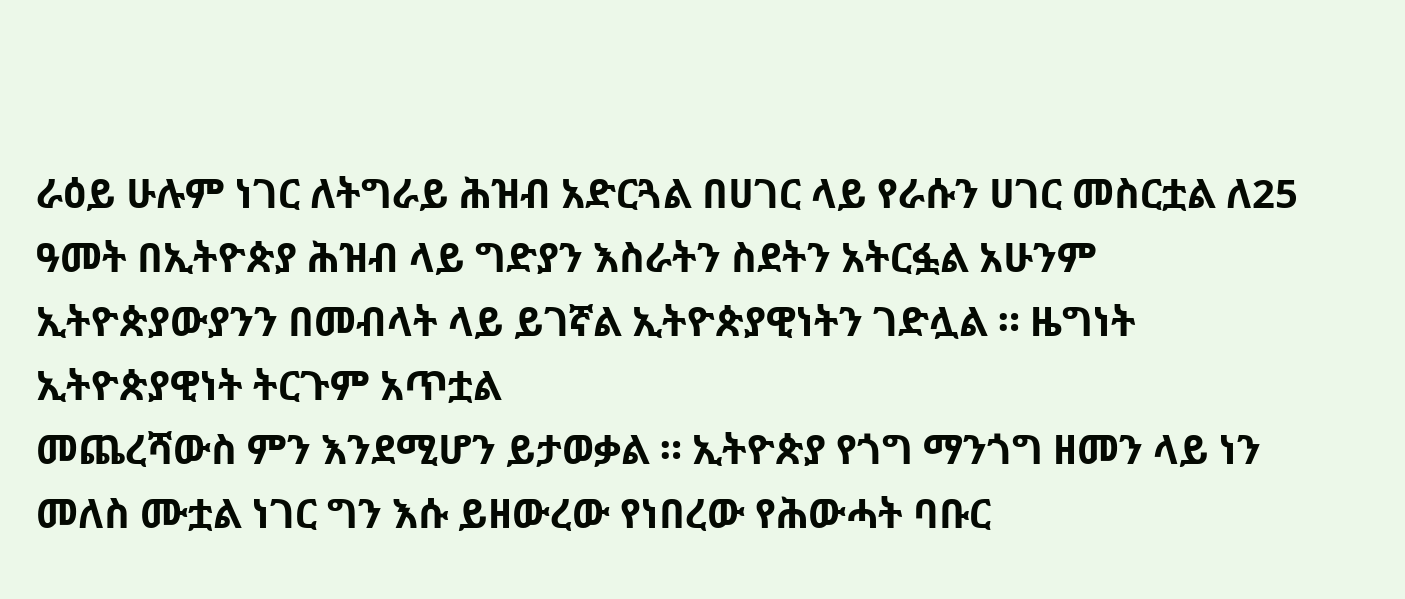ራዕይ ሁሉም ነገር ለትግራይ ሕዝብ አድርጓል በሀገር ላይ የራሱን ሀገር መስርቷል ለ25 ዓመት በኢትዮጵያ ሕዝብ ላይ ግድያን እስራትን ስደትን አትርፏል አሁንም ኢትዮጵያውያንን በመብላት ላይ ይገኛል ኢትዮጵያዊነትን ገድሏል ። ዜግነት ኢትዮጵያዊነት ትርጉም አጥቷል
መጨረሻውስ ምን እንደሚሆን ይታወቃል ። ኢትዮጵያ የጎግ ማንጎግ ዘመን ላይ ነን
መለስ ሙቷል ነገር ግን እሱ ይዘውረው የነበረው የሕውሓት ባቡር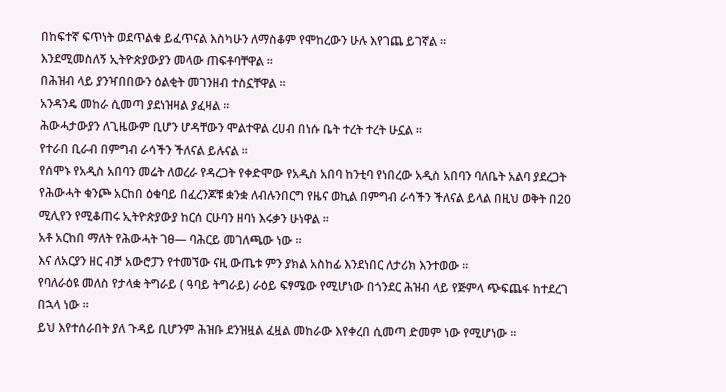በከፍተኛ ፍጥነት ወደጥልቁ ይፈጥናል እስካሁን ለማስቆም የሞከረውን ሁሉ እየገጨ ይገኛል ።
እንደሚመስለኝ ኢትዮጵያውያን መላው ጠፍቶባቸዋል ።
በሕዝብ ላይ ያንዣበበውን ዕልቂት መገንዘብ ተስኗቸዋል ።
አንዳንዴ መከራ ሲመጣ ያደነዝዛል ያፈዛል ።
ሕውሓታውያን ለጊዜውም ቢሆን ሆዳቸውን ሞልተዋል ረሀብ በነሱ ቤት ተረት ተረት ሁኗል ።
የተራበ ቢራብ በምግብ ራሳችን ችለናል ይሉናል ።
የሰሞኑ የአዲስ አበባን መሬት ለወረራ የዳረጋት የቀድሞው የአዲስ አበባ ከንቲባ የነበረው አዲስ አበባን ባለቤት አልባ ያደረጋት የሕውሓት ቁንጮ አርከበ ዕቁባይ በፈረንጆቹ ቋንቋ ለብሉንበርግ የዜና ወኪል በምግብ ራሳችን ችለናል ይላል በዚህ ወቅት በ20 ሚሊየን የሚቆጠሩ ኢትዮጵያውያ ከርሰ ርሁባን ዘባነ እሩቃን ሁነዋል ።
አቶ አርከበ ማለት የሕውሓት ገፀ— ባሕርይ መገለጫው ነው ።
እና ለአርያን ዘር ብቻ አውሮፓን የተመኘው ናዚ ውጤቱ ምን ያክል አስከፊ እንደነበር ለታሪክ እንተወው ።
የባለራዕዩ መለስ የታላቋ ትግራይ ( ዓባይ ትግራይ) ራዕይ ፍፃሜው የሚሆነው በጎንደር ሕዝብ ላይ የጅምላ ጭፍጨፋ ከተደረገ በኋላ ነው ።
ይህ እየተሰራበት ያለ ጉዳይ ቢሆንም ሕዝቡ ደንዝዟል ፈዟል መከራው እየቀረበ ሲመጣ ድመም ነው የሚሆነው ።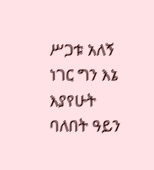ሥጋቱ አለኝ ነገር ግን እኔ እያየሁት ባለበት ዓይን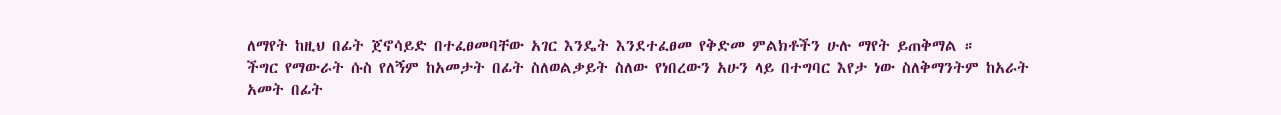ለማየት ከዚህ በፊት ጀኖሳይድ በተፈፀመባቸው አገር እንዴት እንደተፈፀመ የቅድመ ምልክቶችን ሁሉ ማየት ይጠቅማል ።
ችግር የማውራት ሱስ የለኝም ከአመታት በፊት ስለወልቃይት ስለው የነበረውን አሁን ላይ በተግባር እየታ ነው ስለቅማንትም ከአራት አመት በፊት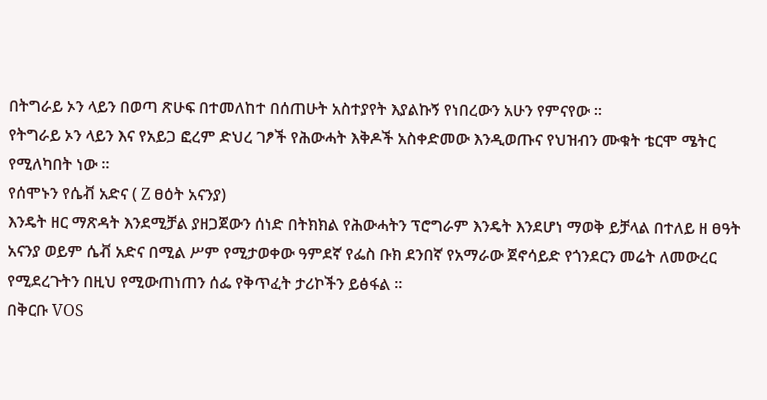በትግራይ ኦን ላይን በወጣ ጽሁፍ በተመለከተ በሰጠሁት አስተያየት እያልኩኝ የነበረውን አሁን የምናየው ።
የትግራይ ኦን ላይን እና የአይጋ ፎረም ድህረ ገፆች የሕውሓት እቅዶች አስቀድመው እንዲወጡና የህዝብን ሙቁት ቴርሞ ሜትር የሚለካበት ነው ።
የሰሞኑን የሴቭ አድና ( Z ፀዕት አናንያ)
እንዴት ዘር ማጽዳት እንደሚቻል ያዘጋጀውን ሰነድ በትክክል የሕውሓትን ፕሮግራም እንዴት እንደሆነ ማወቅ ይቻላል በተለይ ዘ ፀዓት አናንያ ወይም ሴቭ አድና በሚል ሥም የሚታወቀው ዓምደኛ የፌስ ቡክ ደንበኛ የአማራው ጀኖሳይድ የጎንደርን መሬት ለመውረር የሚደረጉትን በዚህ የሚውጠነጠን ሰፌ የቅጥፈት ታሪኮችን ይፅፋል ።
በቅርቡ VOS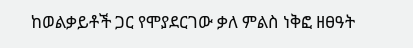ከወልቃይቶች ጋር የሞያደርገው ቃለ ምልስ ነቅፎ ዘፀዓት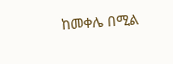ከመቀሌ በሚል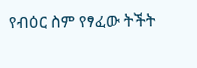የብዕር ስም የፃፈው ትችት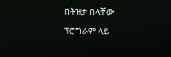በትዝታ በላቸው ፕሮግራም ላይ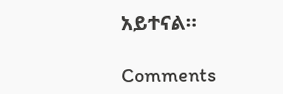አይተናል።

Comments